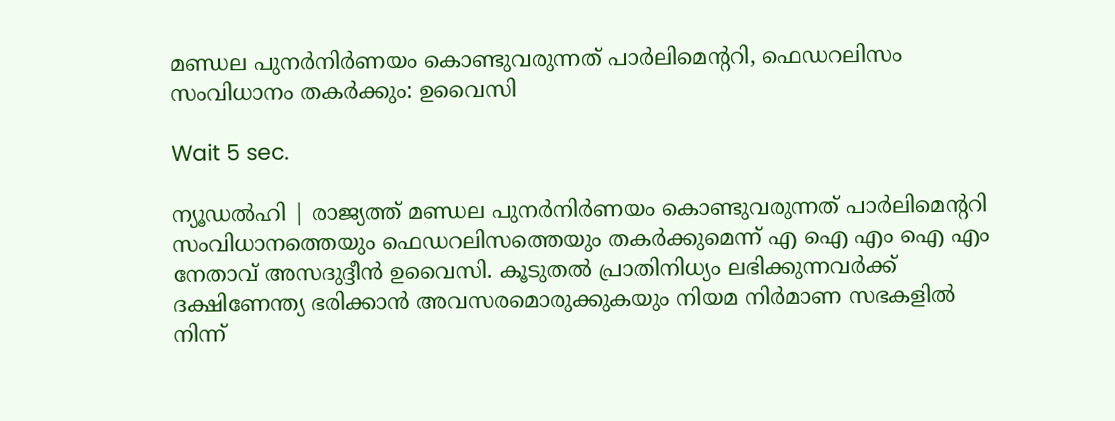മണ്ഡല പുനര്‍നിര്‍ണയം കൊണ്ടുവരുന്നത് പാര്‍ലിമെന്ററി, ഫെഡറലിസം സംവിധാനം തകര്‍ക്കും: ഉവൈസി

Wait 5 sec.

ന്യൂഡല്‍ഹി | രാജ്യത്ത് മണ്ഡല പുനര്‍നിര്‍ണയം കൊണ്ടുവരുന്നത് പാര്‍ലിമെന്ററി സംവിധാനത്തെയും ഫെഡറലിസത്തെയും തകര്‍ക്കുമെന്ന് എ ഐ എം ഐ എം നേതാവ് അസദുദ്ദീന്‍ ഉവൈസി. കൂടുതല്‍ പ്രാതിനിധ്യം ലഭിക്കുന്നവര്‍ക്ക് ദക്ഷിണേന്ത്യ ഭരിക്കാന്‍ അവസരമൊരുക്കുകയും നിയമ നിര്‍മാണ സഭകളില്‍ നിന്ന്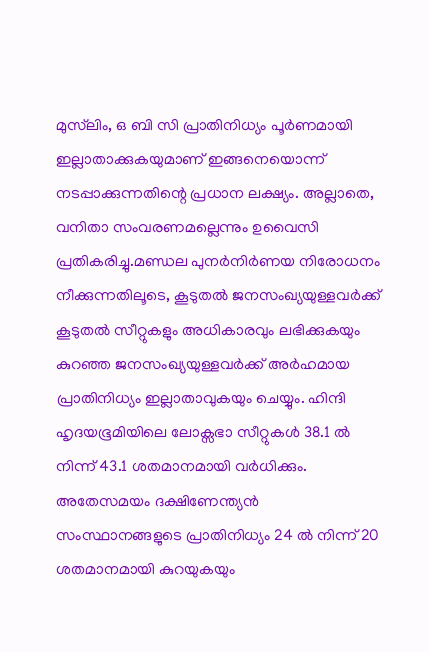മുസ്‌ലിം, ഒ ബി സി പ്രാതിനിധ്യം പൂര്‍ണമായി ഇല്ലാതാക്കുകയുമാണ് ഇങ്ങനെയൊന്ന് നടപ്പാക്കുന്നതിന്റെ പ്രധാന ലക്ഷ്യം. അല്ലാതെ, വനിതാ സംവരണമല്ലെന്നും ഉവൈസി പ്രതികരിച്ചു.മണ്ഡല പുനര്‍നിര്‍ണയ നിരോധനം നീക്കുന്നതിലൂടെ, കൂടുതല്‍ ജനസംഖ്യയുള്ളവര്‍ക്ക് കൂടുതല്‍ സീറ്റുകളും അധികാരവും ലഭിക്കുകയും കുറഞ്ഞ ജനസംഖ്യയുള്ളവര്‍ക്ക് അര്‍ഹമായ പ്രാതിനിധ്യം ഇല്ലാതാവുകയും ചെയ്യും. ഹിന്ദി ഹൃദയഭൂമിയിലെ ലോക്സഭാ സീറ്റുകള്‍ 38.1 ല്‍ നിന്ന് 43.1 ശതമാനമായി വര്‍ധിക്കും. അതേസമയം ദക്ഷിണേന്ത്യന്‍ സംസ്ഥാനങ്ങളുടെ പ്രാതിനിധ്യം 24 ല്‍ നിന്ന് 20 ശതമാനമായി കുറയുകയും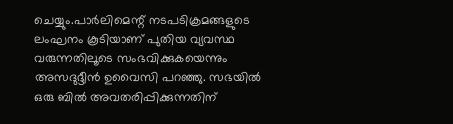ചെയ്യും.പാര്‍ലിമെന്റ് നടപടിക്രമങ്ങളുടെ ലംഘനം കൂടിയാണ് പുതിയ വ്യവസ്ഥ വരുന്നതിലൂടെ സംഭവിക്കുകയെന്നും അസദുദ്ദീന്‍ ഉവൈസി പറഞ്ഞു. സഭയില്‍ ഒരു ബില്‍ അവതരിപ്പിക്കുന്നതിന്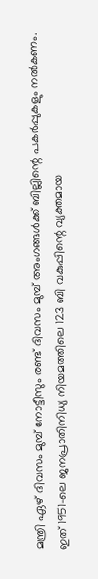മന്ത്രി ഏഴ് ദിവസം മുമ്പ് നോട്ടീസും രണ്ട് ദിവസം മുമ്പ് അംഗങ്ങള്‍ക്ക് ബില്ലിന്റെ പകര്‍പ്പുകളും നല്‍കണം. ഇത് 1951-ലെ ജനപ്രാതിനിധ്യ നിയമത്തിലെ 123 ബി വകുപ്പിന്റെ വ്യക്തമായ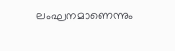ലംഘനമാണെന്നും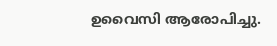ഉവൈസി ആരോപിച്ചു.